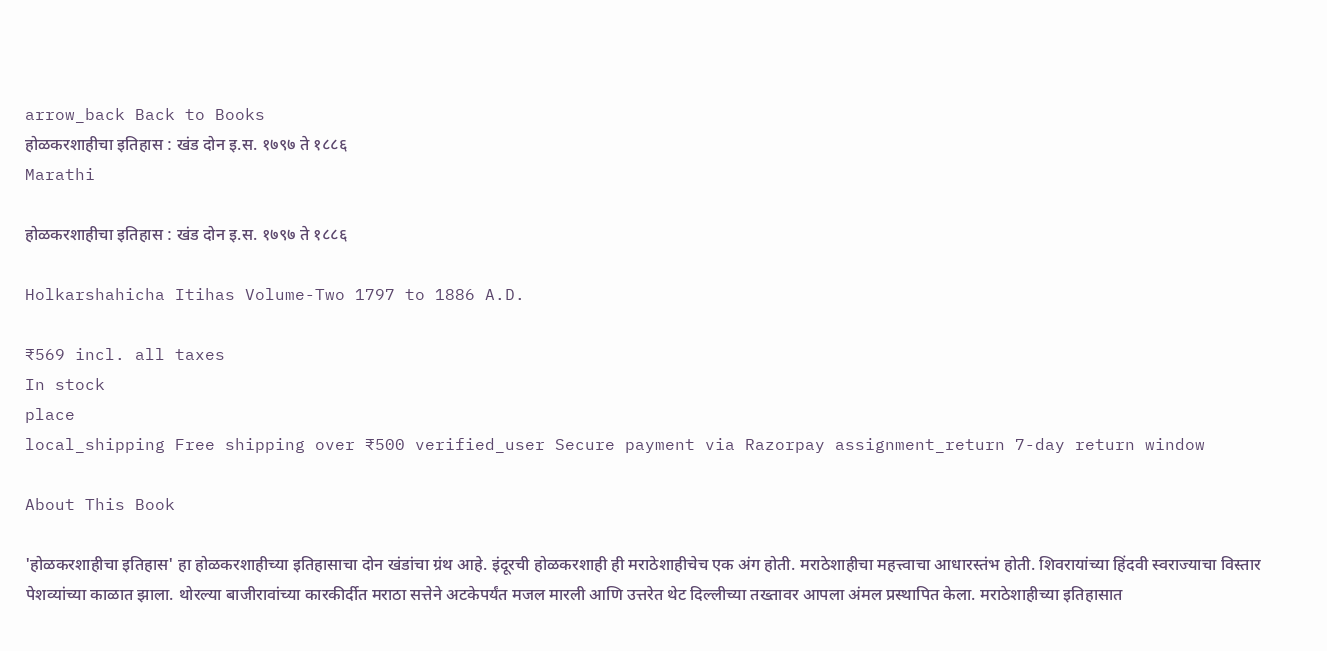arrow_back Back to Books
होळकरशाहीचा इतिहास : खंड दोन इ.स. १७९७ ते १८८६
Marathi

होळकरशाहीचा इतिहास : खंड दोन इ.स. १७९७ ते १८८६

Holkarshahicha Itihas Volume-Two 1797 to 1886 A.D.

₹569 incl. all taxes
In stock
place
local_shipping Free shipping over ₹500 verified_user Secure payment via Razorpay assignment_return 7-day return window

About This Book

'होळकरशाहीचा इतिहास' हा होळकरशाहीच्या इतिहासाचा दोन खंडांचा ग्रंथ आहे. इंदूरची होळकरशाही ही मराठेशाहीचेच एक अंग होती. मराठेशाहीचा महत्त्वाचा आधारस्तंभ होती. शिवरायांच्या हिंदवी स्वराज्याचा विस्तार पेशव्यांच्या काळात झाला. थोरल्या बाजीरावांच्या कारकीर्दीत मराठा सत्तेने अटकेपर्यंत मजल मारली आणि उत्तरेत थेट दिल्लीच्या तख्तावर आपला अंमल प्रस्थापित केला. मराठेशाहीच्या इतिहासात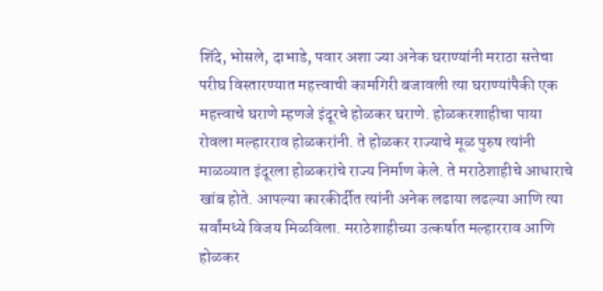शिंदे, भोसले, दाभाडे, पवार अशा ज्या अनेक घराण्यांनी मराठा सत्तेचा परीघ विस्तारण्यात महत्त्वाची कामगिरी बजावली त्या घराण्यांपैकी एक महत्त्वाचे घराणे म्हणजे इंदूरचे होळकर घराणे. होळकरशाहीचा पाया रोवला मल्हारराव होळकरांनी. ते होळकर राज्याचे मूळ पुरुष त्यांनी माळव्यात इंदूरला होळकरांचे राज्य निर्माण केले. ते मराठेशाहीचे आधाराचे खांब होते. आपल्या कारकीर्दीत त्यांनी अनेक लढाया लढल्या आणि त्या सर्वांमध्ये विजय मिळविला. मराठेशाहीच्या उत्कर्षात मल्हारराव आणि होळकर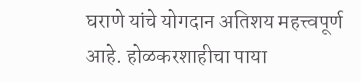घराणे यांचे योगदान अतिशय महत्त्वपूर्ण आहे. होळकरशाहीचा पाया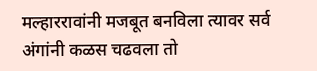मल्हाररावांनी मजबूत बनविला त्यावर सर्व अंगांनी कळस चढवला तो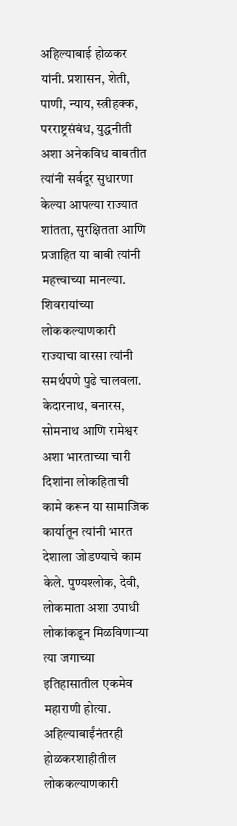अहिल्याबाई होळकर यांनी. प्रशासन, शेती, पाणी, न्याय, स्त्रीहक्क, परराष्ट्रसंबंध, युद्धनीती अशा अनेकविध बाबतीत त्यांनी सर्वदूर सुधारणा केल्या आपल्या राज्यात शांतता, सुरक्षितता आणि प्रजाहित या बाबी त्यांनी महत्त्वाच्या मानल्या. शिवरायांच्या लोककल्याणकारी राज्याचा वारसा त्यांनी समर्थपणे पुढे चालवला. केदारनाथ, बनारस, सोमनाथ आणि रामेश्वर अशा भारताच्या चारी दिशांना लोकहिताची कामे करून या सामाजिक कार्यातून त्यांनी भारत देशाला जोडण्याचे काम केले. पुण्यश्लोक, देवी, लोकमाता अशा उपाधी लोकांकडून मिळविणाऱ्या त्या जगाच्या इतिहासातील एकमेव महाराणी होत्या. अहिल्याबाईंनंतरही होळकरशाहीतील लोककल्याणकारी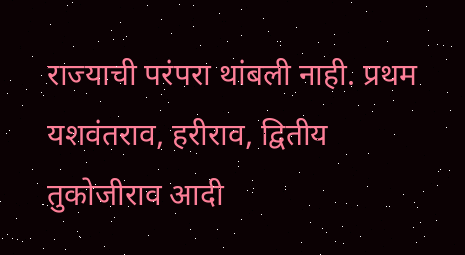राज्याची परंपरा थांबली नाही. प्रथम यशवंतराव, हरीराव, द्वितीय तुकोजीराव आदी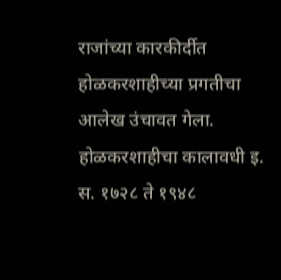राजांच्या कारकीर्दीत होळकरशाहीच्या प्रगतीचा आलेख उंचावत गेला. होळकरशाहीचा कालावधी इ. स. १७२८ ते १९४८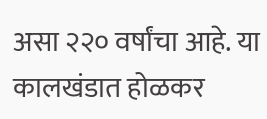असा २२० वर्षांचा आहे. या कालखंडात होळकर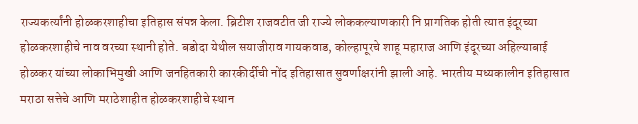राज्यकर्त्यांनी होळकरशाहीचा इतिहास संपन्न केला. ब्रिटीश राजवटीत जी राज्ये लोककल्याणकारी नि प्रागतिक होती त्यात इंदूरच्या होळकरशाहीचे नाव वरच्या स्थानी होते. बडोदा येथील सयाजीराव गायकवाड, कोल्हापूरचे शाहू महाराज आणि इंदूरच्या अहिल्याबाई होळकर यांच्या लोकाभिमुखी आणि जनहितकारी कारकीर्दीची नोंद इतिहासात सुवर्णाक्षरांनी झाली आहे. भारतीय मध्यकालीन इतिहासात मराठा सत्तेचे आणि मराठेशाहीत होळकरशाहीचे स्थान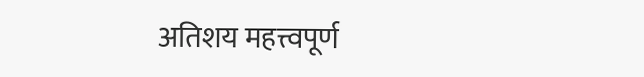अतिशय महत्त्वपूर्ण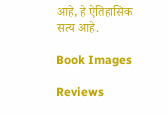आहे, हे ऐतिहासिक सत्य आहे.

Book Images

Reviews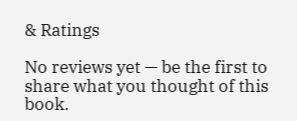& Ratings

No reviews yet — be the first to share what you thought of this book.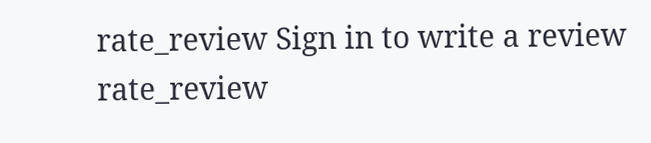rate_review Sign in to write a review
rate_review